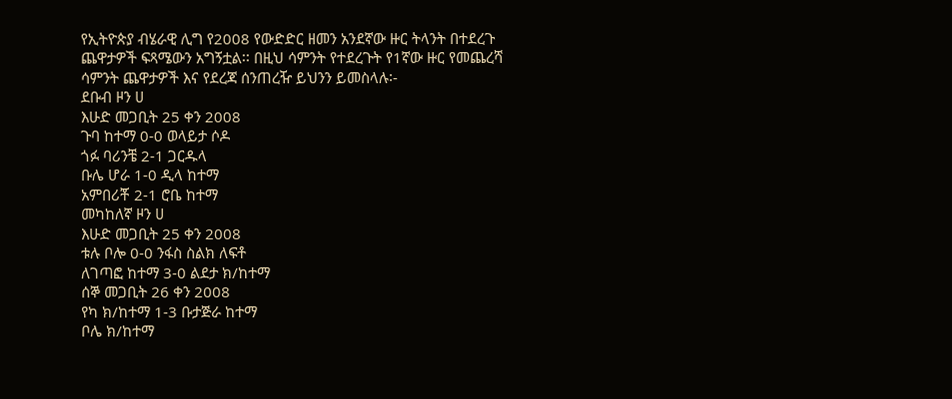የኢትዮጵያ ብሄራዊ ሊግ የ2008 የውድድር ዘመን አንደኛው ዙር ትላንት በተደረጉ ጨዋታዎች ፍጻሜውን አግኝቷል፡፡ በዚህ ሳምንት የተደረጉት የ1ኛው ዙር የመጨረሻ ሳምንት ጨዋታዎች እና የደረጃ ሰንጠረዥ ይህንን ይመስላሉ፡-
ደቡብ ዞን ሀ
እሁድ መጋቢት 25 ቀን 2008
ጉባ ከተማ 0-0 ወላይታ ሶዶ
ጎፉ ባሪንቼ 2-1 ጋርዱላ
ቡሌ ሆራ 1-0 ዲላ ከተማ
አምበሪቾ 2-1 ሮቤ ከተማ
መካከለኛ ዞን ሀ
እሁድ መጋቢት 25 ቀን 2008
ቱሉ ቦሎ 0-0 ንፋስ ስልክ ለፍቶ
ለገጣፎ ከተማ 3-0 ልደታ ክ/ከተማ
ሰኞ መጋቢት 26 ቀን 2008
የካ ክ/ከተማ 1-3 ቡታጅራ ከተማ
ቦሌ ክ/ከተማ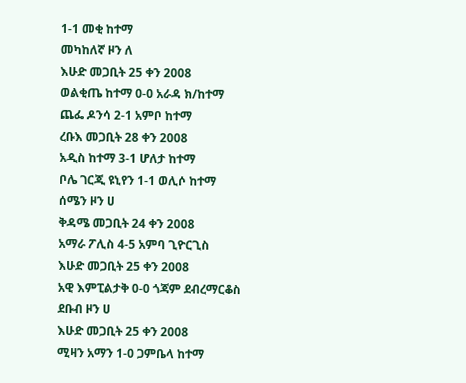1-1 መቂ ከተማ
መካከለኛ ዞን ለ
እሁድ መጋቢት 25 ቀን 2008
ወልቂጤ ከተማ 0-0 አራዳ ክ/ከተማ
ጨፌ ዶንሳ 2-1 አምቦ ከተማ
ረቡእ መጋቢት 28 ቀን 2008
አዲስ ከተማ 3-1 ሆለታ ከተማ
ቦሌ ገርጂ ዩኒየን 1-1 ወሊሶ ከተማ
ሰሜን ዞን ሀ
ቅዳሜ መጋቢት 24 ቀን 2008
አማራ ፖሊስ 4-5 አምባ ጊዮርጊስ
እሁድ መጋቢት 25 ቀን 2008
አዊ እምፒልታቅ 0-0 ጎጃም ደብረማርቆስ
ደቡብ ዞን ሀ
እሁድ መጋቢት 25 ቀን 2008
ሚዛን አማን 1-0 ጋምቤላ ከተማ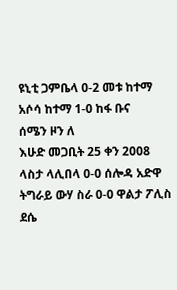ዩኒቲ ጋምቤላ 0-2 መቱ ከተማ
አሶሳ ከተማ 1-0 ከፋ ቡና
ሰሜን ዞን ለ
እሁድ መጋቢት 25 ቀን 2008
ላስታ ላሊበላ 0-0 ሰሎዳ አድዋ
ትግራይ ውሃ ስራ 0-0 ዋልታ ፖሊስ
ደሴ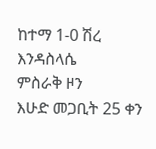ከተማ 1-0 ሽረ እንዳስላሴ
ምስራቅ ዞን
እሁድ መጋቢት 25 ቀን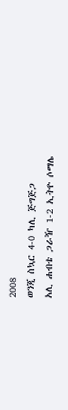2008
ወንጂ ስኳር 4-0 ካሊ ጅግጅጋ
አሊ ሐብቴ ጋራዥ 1-2 ኢትዮ ሶማሌ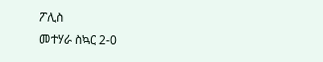ፖሊስ
መተሃራ ስኳር 2-0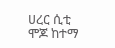ሀረር ሲቲ
ሞጆ ከተማ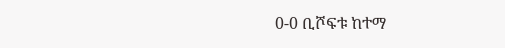0-0 ቢሾፍቱ ከተማ